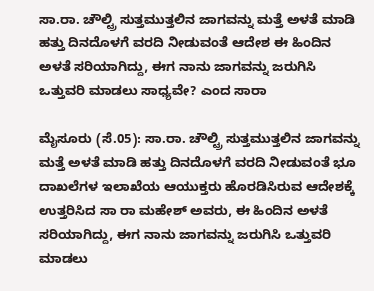ಸಾ.ರಾ. ಚೌಲ್ಟ್ರಿ ಸುತ್ತಮುತ್ತಲಿನ ಜಾಗವನ್ನು ಮತ್ತೆ ಅಳತೆ ಮಾಡಿ ಹತ್ತು ದಿನದೊಳಗೆ ವರದಿ ನೀಡುವಂತೆ ಆದೇಶ ಈ ಹಿಂದಿನ ಅಳತೆ ಸರಿಯಾಗಿದ್ದು, ಈಗ ನಾನು ಜಾಗವನ್ನು ಜರುಗಿಸಿ ಒತ್ತುವರಿ ಮಾಡಲು ಸಾಧ್ಯವೇ? ಎಂದ ಸಾರಾ

ಮೈಸೂರು (ಸೆ.05): ಸಾ.ರಾ. ಚೌಲ್ಟ್ರಿ ಸುತ್ತಮುತ್ತಲಿನ ಜಾಗವನ್ನು ಮತ್ತೆ ಅಳತೆ ಮಾಡಿ ಹತ್ತು ದಿನದೊಳಗೆ ವರದಿ ನೀಡುವಂತೆ ಭೂ ದಾಖಲೆಗಳ ಇಲಾಖೆಯ ಆಯುಕ್ತರು ಹೊರಡಿಸಿರುವ ಆದೇಶಕ್ಕೆ ಉತ್ತರಿಸಿದ ಸಾ ರಾ ಮಹೇಶ್ ಅವರು, ಈ ಹಿಂದಿನ ಅಳತೆ ಸರಿಯಾಗಿದ್ದು, ಈಗ ನಾನು ಜಾಗವನ್ನು ಜರುಗಿಸಿ ಒತ್ತುವರಿ ಮಾಡಲು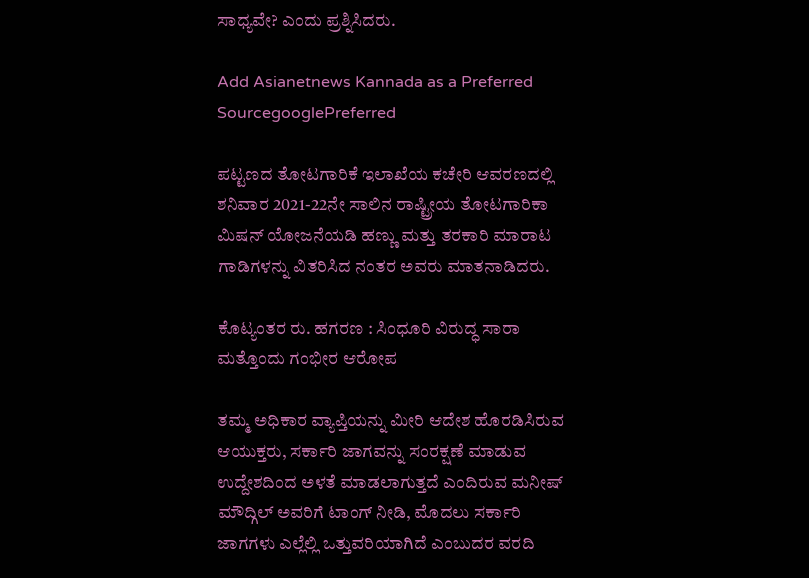ಸಾಧ್ಯವೇ? ಎಂದು ಪ್ರಶ್ನಿಸಿದರು.

Add Asianetnews Kannada as a Preferred SourcegooglePreferred

ಪಟ್ಟಣದ ತೋಟಗಾರಿಕೆ ಇಲಾಖೆಯ ಕಚೇರಿ ಆವರಣದಲ್ಲಿ ಶನಿವಾರ 2021-22ನೇ ಸಾಲಿನ ರಾಷ್ಟ್ರೀಯ ತೋಟಗಾರಿಕಾ ಮಿಷನ್‌ ಯೋಜನೆಯಡಿ ಹಣ್ಣು ಮತ್ತು ತರಕಾರಿ ಮಾರಾಟ ಗಾಡಿಗಳನ್ನು ವಿತರಿಸಿದ ನಂತರ ಅವರು ಮಾತನಾಡಿದರು.

ಕೊಟ್ಯಂತರ ರು. ಹಗರಣ : ಸಿಂಧೂರಿ ವಿರುದ್ಧ ಸಾರಾ ಮತ್ತೊಂದು ಗಂಭೀರ ಆರೋಪ

ತಮ್ಮ ಅಧಿಕಾರ ವ್ಯಾಪ್ತಿಯನ್ನು ಮೀರಿ ಆದೇಶ ಹೊರಡಿಸಿರುವ ಆಯುಕ್ತರು, ಸರ್ಕಾರಿ ಜಾಗವನ್ನು ಸಂರಕ್ಷಣೆ ಮಾಡುವ ಉದ್ದೇಶದಿಂದ ಅಳತೆ ಮಾಡಲಾಗುತ್ತದೆ ಎಂದಿರುವ ಮನೀಷ್‌ ಮೌದ್ಗಿಲ್‌ ಅವರಿಗೆ ಟಾಂಗ್‌ ನೀಡಿ, ಮೊದಲು ಸರ್ಕಾರಿ ಜಾಗಗಳು ಎಲ್ಲೆಲ್ಲಿ ಒತ್ತುವರಿಯಾಗಿದೆ ಎಂಬುದರ ವರದಿ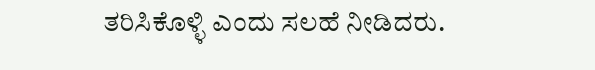ತರಿಸಿಕೊಳ್ಳಿ ಎಂದು ಸಲಹೆ ನೀಡಿದರು.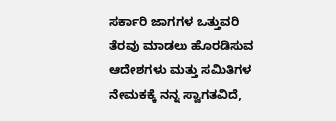ಸರ್ಕಾರಿ ಜಾಗಗಳ ಒತ್ತುವರಿ ತೆರವು ಮಾಡಲು ಹೊರಡಿಸುವ ಆದೇಶಗಳು ಮತ್ತು ಸಮಿತಿಗಳ ನೇಮಕಕ್ಕೆ ನನ್ನ ಸ್ವಾಗತವಿದೆ,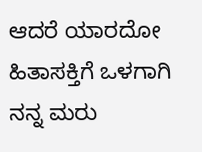ಆದರೆ ಯಾರದೋ ಹಿತಾಸಕ್ತಿಗೆ ಒಳಗಾಗಿ ನನ್ನ ಮರು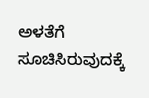ಅಳತೆಗೆ ಸೂಚಿಸಿರುವುದಕ್ಕೆ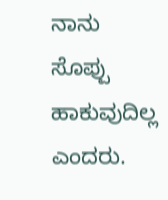ನಾನು ಸೊಪ್ಪು ಹಾಕುವುದಿಲ್ಲ ಎಂದರು.